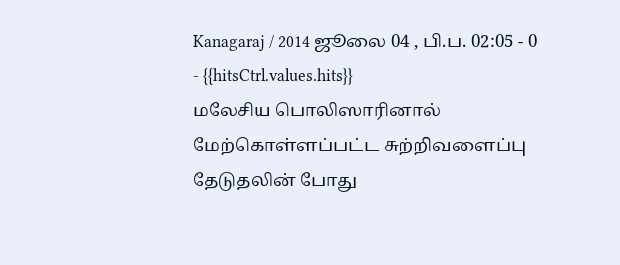Kanagaraj / 2014 ஜூலை 04 , பி.ப. 02:05 - 0 - {{hitsCtrl.values.hits}}
மலேசிய பொலிஸாரினால் மேற்கொள்ளப்பட்ட சுற்றிவளைப்பு தேடுதலின் போது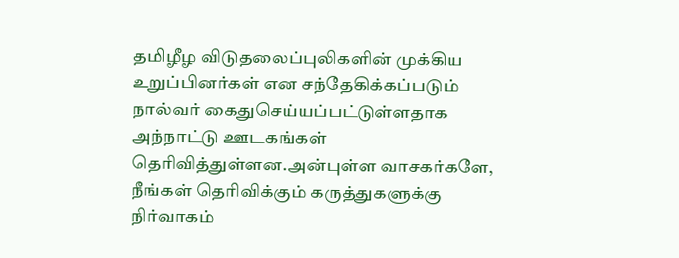தமிழீழ விடுதலைப்புலிகளின் முக்கிய உறுப்பினர்கள் என சந்தேகிக்கப்படும் நால்வர் கைதுசெய்யப்பட்டுள்ளதாக அந்நாட்டு ஊடகங்கள் தெரிவித்துள்ளன.அன்புள்ள வாசகர்களே,
நீங்கள் தெரிவிக்கும் கருத்துகளுக்கு நிர்வாகம்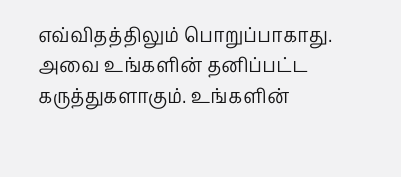எவ்விதத்திலும் பொறுப்பாகாது. அவை உங்களின் தனிப்பட்ட கருத்துகளாகும். உங்களின்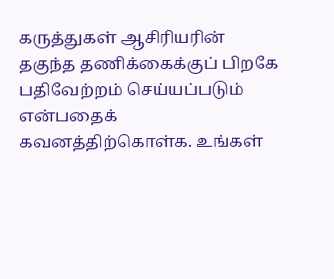கருத்துகள் ஆசிரியரின் தகுந்த தணிக்கைக்குப் பிறகே பதிவேற்றம் செய்யப்படும் என்பதைக் கவனத்திற்கொள்க. உங்கள்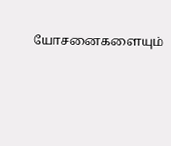யோசனைகளையும்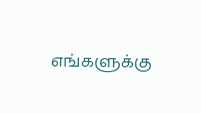எங்களுக்கு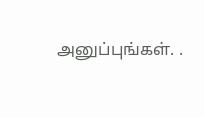அனுப்புங்கள். .